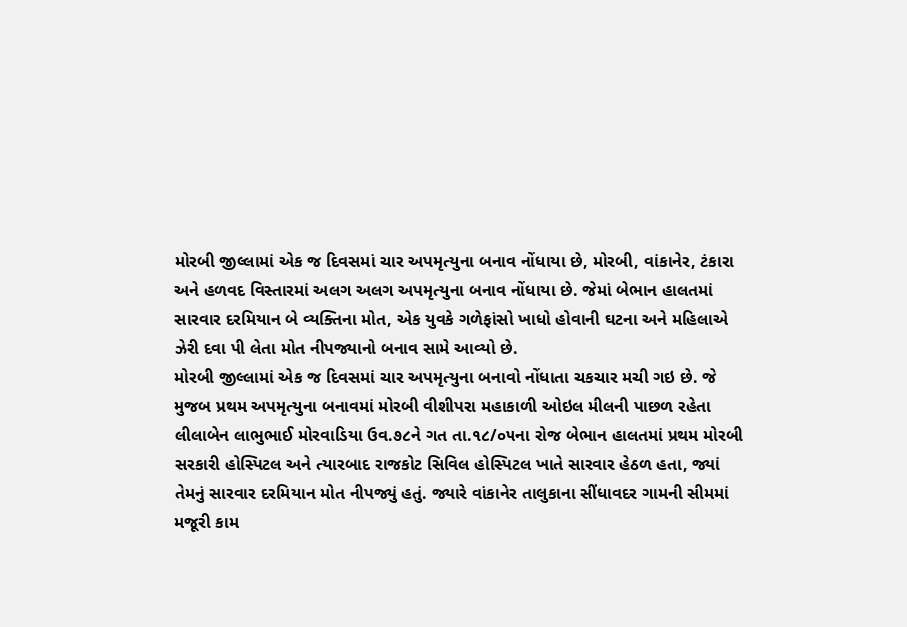મોરબી જીલ્લામાં એક જ દિવસમાં ચાર અપમૃત્યુના બનાવ નોંધાયા છે, મોરબી, વાંકાનેર, ટંકારા અને હળવદ વિસ્તારમાં અલગ અલગ અપમૃત્યુના બનાવ નોંધાયા છે. જેમાં બેભાન હાલતમાં સારવાર દરમિયાન બે વ્યક્તિના મોત, એક યુવકે ગળેફાંસો ખાધો હોવાની ઘટના અને મહિલાએ ઝેરી દવા પી લેતા મોત નીપજ્યાનો બનાવ સામે આવ્યો છે.
મોરબી જીલ્લામાં એક જ દિવસમાં ચાર અપમૃત્યુના બનાવો નોંધાતા ચકચાર મચી ગઇ છે. જે મુજબ પ્રથમ અપમૃત્યુના બનાવમાં મોરબી વીશીપરા મહાકાળી ઓઇલ મીલની પાછળ રહેતા લીલાબેન લાભુભાઈ મોરવાડિયા ઉવ.૭૮ને ગત તા.૧૮/૦૫ના રોજ બેભાન હાલતમાં પ્રથમ મોરબી સરકારી હોસ્પિટલ અને ત્યારબાદ રાજકોટ સિવિલ હોસ્પિટલ ખાતે સારવાર હેઠળ હતા, જ્યાં તેમનું સારવાર દરમિયાન મોત નીપજ્યું હતું. જ્યારે વાંકાનેર તાલુકાના સીંધાવદર ગામની સીમમાં મજૂરી કામ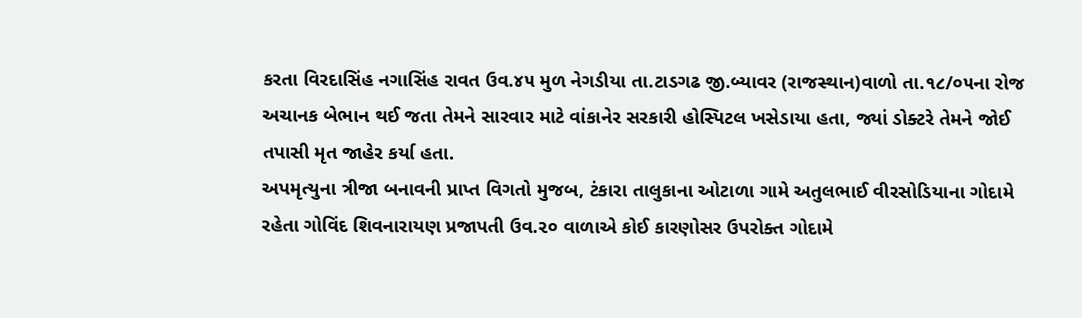કરતા વિરદાસિંહ નગાસિંહ રાવત ઉવ.૪૫ મુળ નેગડીયા તા.ટાડગઢ જી.બ્યાવર (રાજસ્થાન)વાળો તા.૧૮/૦૫ના રોજ અચાનક બેભાન થઈ જતા તેમને સારવાર માટે વાંકાનેર સરકારી હોસ્પિટલ ખસેડાયા હતા, જ્યાં ડોક્ટરે તેમને જોઈ તપાસી મૃત જાહેર કર્યા હતા.
અપમૃત્યુના ત્રીજા બનાવની પ્રાપ્ત વિગતો મુજબ, ટંકારા તાલુકાના ઓટાળા ગામે અતુલભાઈ વીરસોડિયાના ગોદામે રહેતા ગોવિંદ શિવનારાયણ પ્રજાપતી ઉવ.૨૦ વાળાએ કોઈ કારણોસર ઉપરોક્ત ગોદામે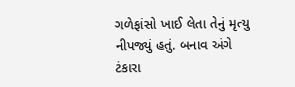ગળેફાંસો ખાઈ લેતા તેનું મૃત્યુ નીપજ્યું હતું. બનાવ અંગે ટંકારા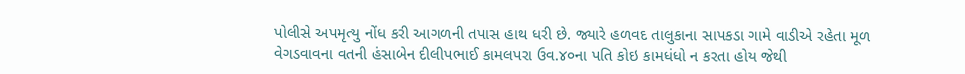પોલીસે અપમૃત્યુ નોંધ કરી આગળની તપાસ હાથ ધરી છે. જ્યારે હળવદ તાલુકાના સાપકડા ગામે વાડીએ રહેતા મૂળ વેગડવાવના વતની હંસાબેન દીલીપભાઈ કામલપરા ઉવ.૪૦ના પતિ કોઇ કામધંધો ન કરતા હોય જેથી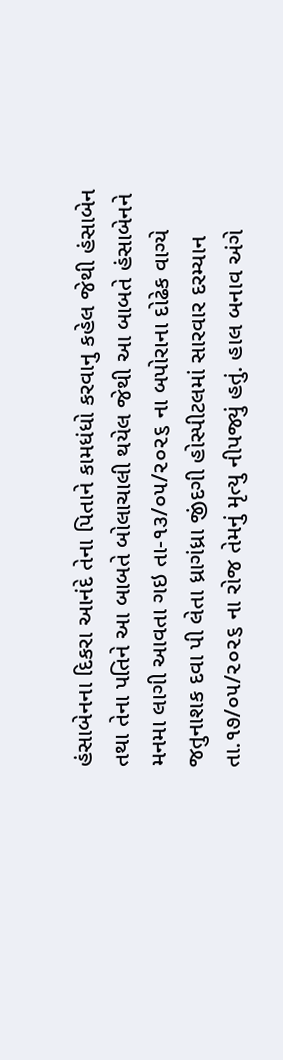હંસાબેનના દિકરા આનંદે તેના પિતાને કામધંધો કરવાનુ કહેલ જેથી હંસાબેન તથા તેના પતિને આ બાબતે બોલાચાલી થયેલ જેથી આ બાબતે હંસાબેનને મનમા લાગી આવતા ગઇ તા-૧૩/૦૫/૨૦૨૬ ના બપોરાના દોઢેક વાગ્યે જતુનાશક દવા પી લેતા ધ્રાગંધ્રા જીંદગી હોસ્પીટલમાં સારવાર દરમ્યાન તા.૧૭/૦૫/૨૦૨૬ ના રોજ તેમનું મૃત્યુ નીપજ્યું હતું. હાલ બનાવ અંગે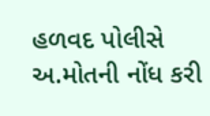હળવદ પોલીસે અ.મોતની નોંધ કરી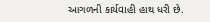આગળની કાર્યવાહી હાથ ધરી છે.